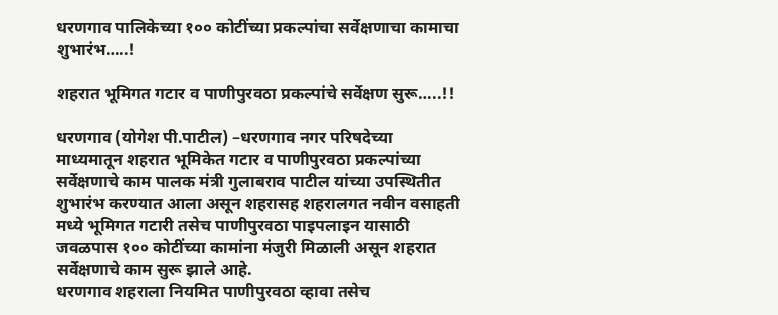धरणगाव पालिकेच्या १०० कोटींच्या प्रकल्पांचा सर्वेक्षणाचा कामाचा शुभारंभ…..!

शहरात भूमिगत गटार व पाणीपुरवठा प्रकल्पांचे सर्वेक्षण सुरू…..!!

धरणगाव (योगेश पी.पाटील) –धरणगाव नगर परिषदेच्या माध्यमातून शहरात भूमिकेत गटार व पाणीपुरवठा प्रकल्पांच्या सर्वेक्षणाचे काम पालक मंत्री गुलाबराव पाटील यांच्या उपस्थितीत शुभारंभ करण्यात आला असून शहरासह शहरालगत नवीन वसाहती मध्ये भूमिगत गटारी तसेच पाणीपुरवठा पाइपलाइन यासाठी जवळपास १०० कोटींच्या कामांना मंजुरी मिळाली असून शहरात सर्वेक्षणाचे काम सुरू झाले आहे.
धरणगाव शहराला नियमित पाणीपुरवठा व्हावा तसेच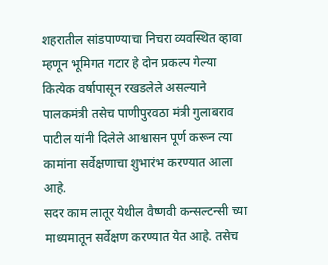शहरातील सांडपाण्याचा निचरा व्यवस्थित व्हावा म्हणून भूमिगत गटार हे दोन प्रकल्प गेल्या कित्येक वर्षापासून रखडलेले असल्याने पालकमंत्री तसेच पाणीपुरवठा मंत्री गुलाबराव पाटील यांनी दिलेले आश्वासन पूर्ण करून त्या कामांना सर्वेक्षणाचा शुभारंभ करण्यात आला आहे.
सदर काम लातूर येथील वैष्णवी कन्सल्टन्सी च्या माध्यमातून सर्वेक्षण करण्यात येत आहे. तसेच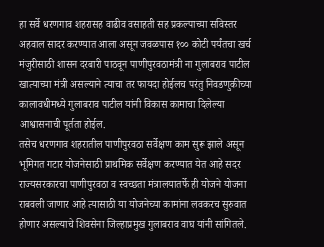हा सर्वे धरणगाव शहरासह वाढीव वसाहती सह प्रकल्पाच्या सविस्तर अहवाल सादर करण्यात आला असून जवळपास १०० कोटी पर्यंतचा खर्च मंजुरीसाठी शासन दरबारी पाठवून पाणीपुरवठामंत्री ना गुलाबराव पाटील खात्याच्या मंत्री असल्याने त्याचा तर फायदा होईलच परंतु निवडणुकीच्या कालावधीमध्ये गुलाबराव पाटील यांनी विकास कामाचा दिलेल्या आश्वासनाची पूर्तता होईल.
तसेच धरणगाव शहरातील पाणीपुरवठा सर्वेक्षण काम सुरू झाले असून भूमिगत गटार योजनेसाठी प्राथमिक सर्वेक्षण करण्यात येत आहे सदर राज्यसरकारचा पाणीपुरवठा व स्वच्छता मंत्रालयातर्फे ही योजने योजना राबवली जाणार आहे त्यासाठी या योजनेच्या कामांना लवकरच सुरुवात होणार असल्याचे शिवसेना जिल्हाप्रमुख गुलाबराव वाघ यांनी सांगितले.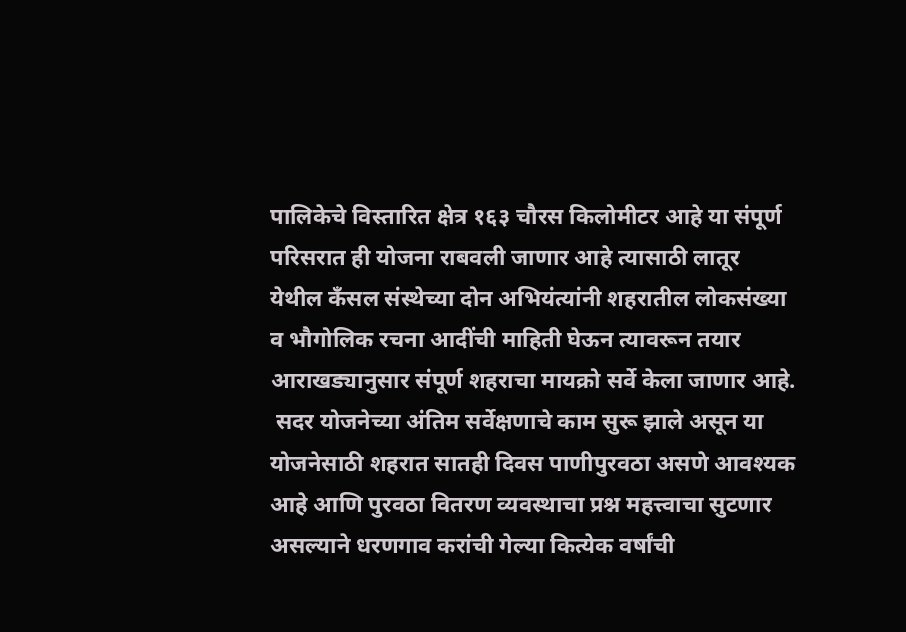पालिकेचे विस्तारित क्षेत्र १६३ चौरस किलोमीटर आहे या संपूर्ण परिसरात ही योजना राबवली जाणार आहे त्यासाठी लातूर येथील कँसल संस्थेच्या दोन अभियंत्यांनी शहरातील लोकसंख्या व भौगोलिक रचना आदींची माहिती घेऊन त्यावरून तयार आराखड्यानुसार संपूर्ण शहराचा मायक्रो सर्वे केला जाणार आहे.
 सदर योजनेच्या अंतिम सर्वेक्षणाचे काम सुरू झाले असून या योजनेसाठी शहरात सातही दिवस पाणीपुरवठा असणे आवश्यक आहे आणि पुरवठा वितरण व्यवस्थाचा प्रश्न महत्त्वाचा सुटणार असल्याने धरणगाव करांची गेल्या कित्येक वर्षांची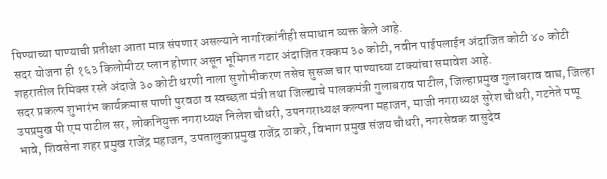पिण्याच्या पाण्याची प्रतीक्षा आता मात्र संपणार असल्याने नागरिकांनीही समाधान व्यक्त केले आहे.
सदर योजना ही १६३ किलोमीटर प्लान होणार असून भूमिगत गटार अंदाजित रक्कम ३० कोटी, नवीन पाईपलाईन अंदाजित कोटी ४० कोटी शहरातील रिमिक्स रस्ते अंदाजे ३० कोटी धरणी नाला सुशोभीकरण तसेच सुसज्ज चार पाण्याच्या टाक्यांचा समावेश आहे.
सदर प्रकल्प शुभारंभ कार्यक्रमास पाणी पुरवठा व स्वच्छता मंत्री तथा जिल्ह्याचे पालकमंत्री गुलाबराव पाटील, जिल्हाप्रमुख गुलाबराव वाघ, जिल्हा उपप्रमुख पी एम पाटील सर, लोकनियुक्त नगराध्यक्ष निलेश चौधरी, उपनगराध्यक्ष कल्पना महाजन, माजी नगराध्यक्ष सुरेश चौधरी, गटनेते पप्पू भावे, शिवसेना शहर प्रमुख राजेंद्र महाजन, उपतालुकाप्रमुख राजेंद्र ठाकरे, विभाग प्रमुख संजय चौधरी, नगरसेवक वासुदेव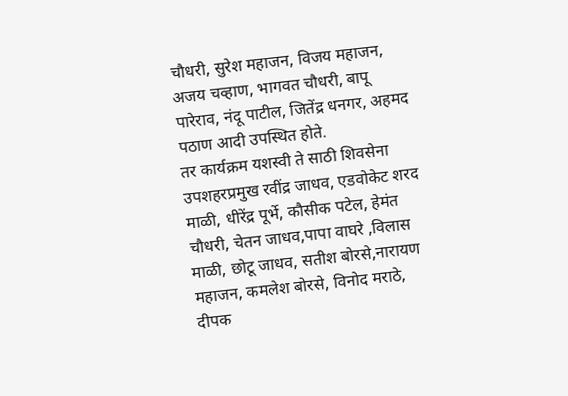चौधरी, सुरेश महाजन, विजय महाजन, अजय चव्हाण, भागवत चौधरी, बापू पारेराव, नंदू पाटील, जितेंद्र धनगर, अहमद पठाण आदी उपस्थित होते.
तर कार्यक्रम यशस्वी ते साठी शिवसेना उपशहरप्रमुख रवींद्र जाधव, एडवोकेट शरद माळी, धीरेंद्र पूर्भे, कौसीक पटेल, हेमंत चौधरी, चेतन जाधव,पापा वाघरे ,विलास माळी, छोटू जाधव, सतीश बोरसे,नारायण महाजन, कमलेश बोरसे, विनोद मराठे, दीपक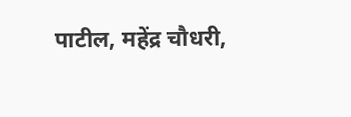पाटील, महेंद्र चौधरी,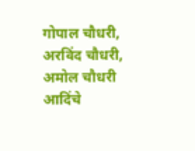गोपाल चौधरी, अरविंद चौधरी, अमोल चौधरी आदिंचे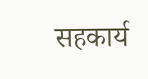सहकार्य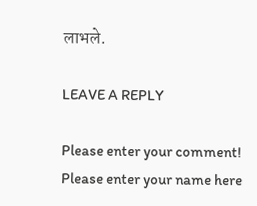लाभले.

LEAVE A REPLY

Please enter your comment!
Please enter your name here